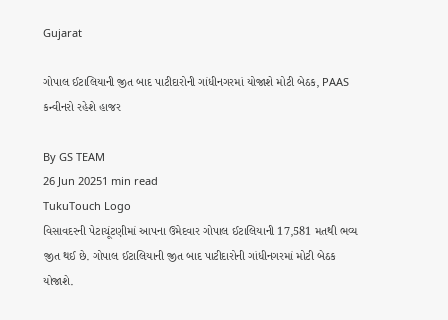Gujarat

ગોપાલ ઈટાલિયાની જીત બાદ પાટીદારોની ગાંધીનગરમાં યોજાશે મોટી બેઠક, PAAS કન્વીનરો રહેશે હાજર

By GS TEAM
26 Jun 20251 min read
TukuTouch Logo
વિસાવદરની પેટાચૂંટણીમાં આપના ઉમેદવાર ગોપાલ ઈટાલિયાની 17,581 મતથી ભવ્ય જીત થઈ છે. ગોપાલ ઈટાલિયાની જીત બાદ પાટીદારોની ગાંધીનગરમાં મોટી બેઠક યોજાશે.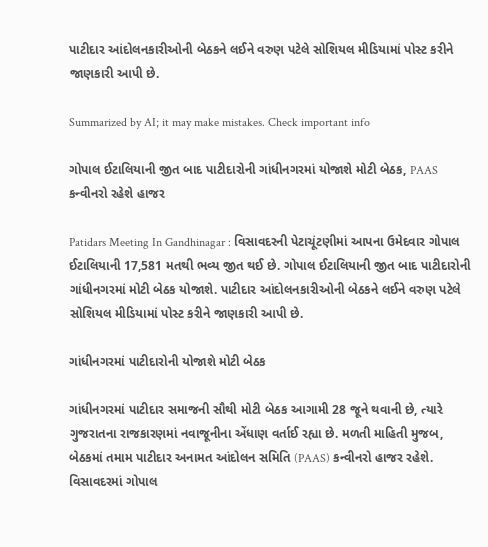પાટીદાર આંદોલનકારીઓની બેઠકને લઈને વરુણ પટેલે સોશિયલ મીડિયામાં પોસ્ટ કરીને જાણકારી આપી છે.

Summarized by AI; it may make mistakes. Check important info

ગોપાલ ઈટાલિયાની જીત બાદ પાટીદારોની ગાંધીનગરમાં યોજાશે મોટી બેઠક, PAAS કન્વીનરો રહેશે હાજર

Patidars Meeting In Gandhinagar : વિસાવદરની પેટાચૂંટણીમાં આપના ઉમેદવાર ગોપાલ ઈટાલિયાની 17,581 મતથી ભવ્ય જીત થઈ છે. ગોપાલ ઈટાલિયાની જીત બાદ પાટીદારોની ગાંધીનગરમાં મોટી બેઠક યોજાશે. પાટીદાર આંદોલનકારીઓની બેઠકને લઈને વરુણ પટેલે સોશિયલ મીડિયામાં પોસ્ટ કરીને જાણકારી આપી છે.

ગાંધીનગરમાં પાટીદારોની યોજાશે મોટી બેઠક

ગાંધીનગરમાં પાટીદાર સમાજની સૌથી મોટી બેઠક આગામી 28 જૂને થવાની છે, ત્યારે ગુજરાતના રાજકારણમાં નવાજૂનીના એંધાણ વર્તાઈ રહ્યા છે. મળતી માહિતી મુજબ, બેઠકમાં તમામ પાટીદાર અનામત આંદોલન સમિતિ (PAAS) કન્વીનરો હાજર રહેશે. વિસાવદરમાં ગોપાલ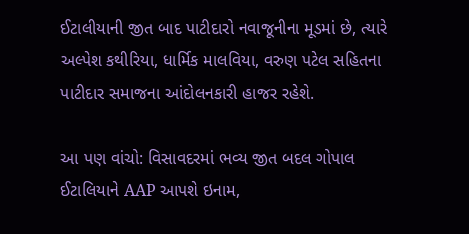ઈટાલીયાની જીત બાદ પાટીદારો નવાજૂનીના મૂડમાં છે, ત્યારે અલ્પેશ કથીરિયા, ધાર્મિક માલવિયા, વરુણ પટેલ સહિતના પાટીદાર સમાજના આંદોલનકારી હાજર રહેશે.

આ પણ વાંચો: વિસાવદરમાં ભવ્ય જીત બદલ ગોપાલ ઈટાલિયાને AAP આપશે ઇનામ,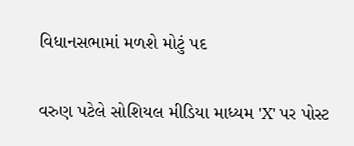વિધાનસભામાં મળશે મોટું પદ

વરુણ પટેલે સોશિયલ મીડિયા માધ્યમ 'X' પર પોસ્ટ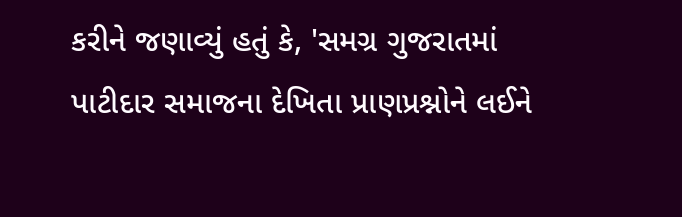કરીને જણાવ્યું હતું કે, 'સમગ્ર ગુજરાતમાં પાટીદાર સમાજના દેખિતા પ્રાણપ્રશ્નોને લઈને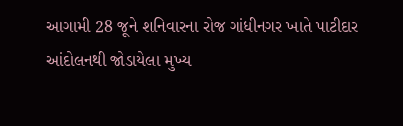આગામી 28 જૂને શનિવારના રોજ ગાંધીનગર ખાતે પાટીદાર આંદોલનથી જોડાયેલા મુખ્ય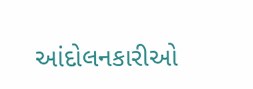આંદોલનકારીઓ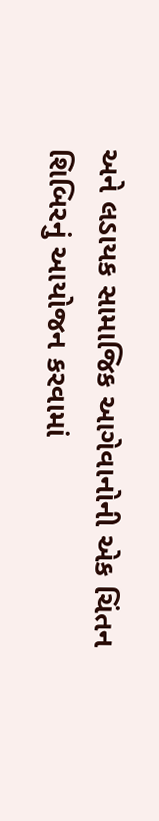અને લડાયક સામાજિક આગેવાનોની એક ચિંતન શિબિરનું આયોજન કરવામાં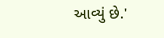આવ્યું છે.'